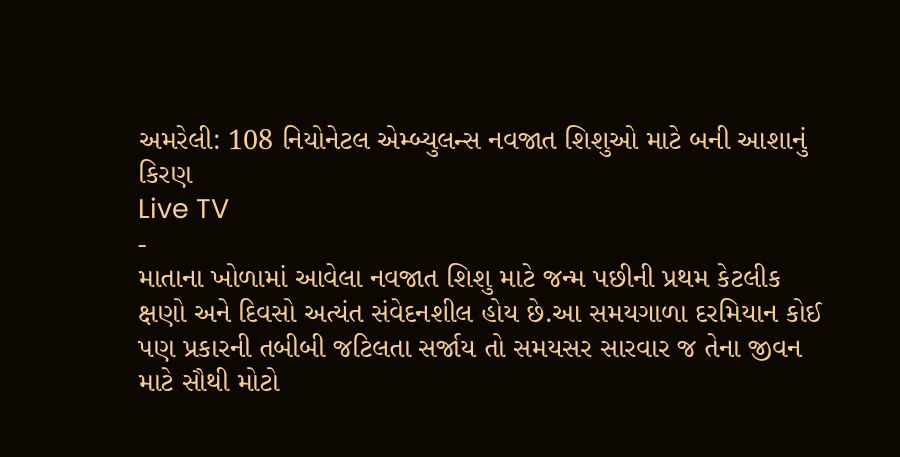અમરેલી: 108 નિયોનેટલ એમ્બ્યુલન્સ નવજાત શિશુઓ માટે બની આશાનું કિરણ
Live TV
-
માતાના ખોળામાં આવેલા નવજાત શિશુ માટે જન્મ પછીની પ્રથમ કેટલીક ક્ષણો અને દિવસો અત્યંત સંવેદનશીલ હોય છે.આ સમયગાળા દરમિયાન કોઈ પણ પ્રકારની તબીબી જટિલતા સર્જાય તો સમયસર સારવાર જ તેના જીવન માટે સૌથી મોટો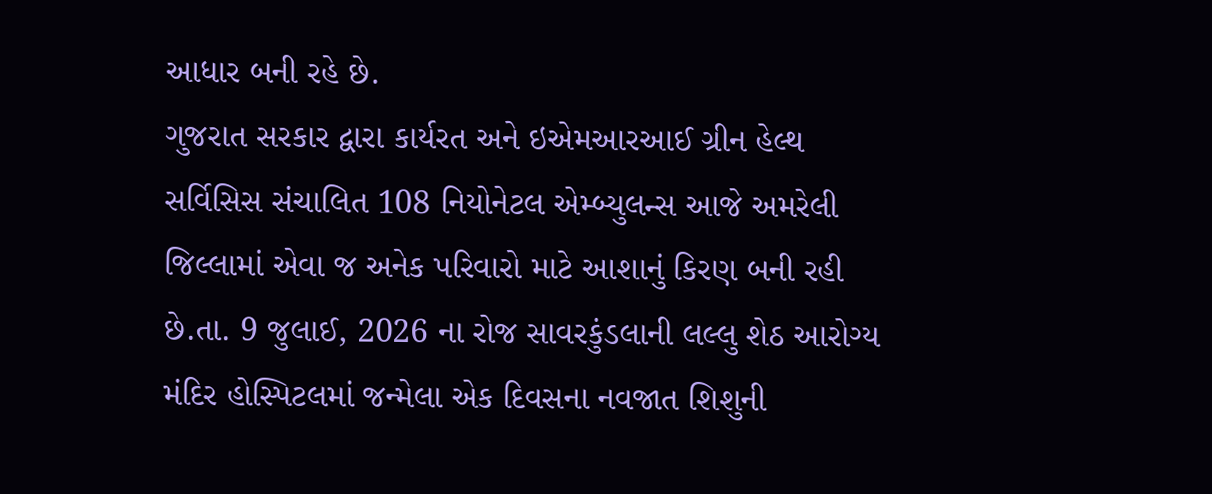આધાર બની રહે છે.
ગુજરાત સરકાર દ્વારા કાર્યરત અને ઇએમઆરઆઈ ગ્રીન હેલ્થ સર્વિસિસ સંચાલિત 108 નિયોનેટલ એમ્બ્યુલન્સ આજે અમરેલી જિલ્લામાં એવા જ અનેક પરિવારો માટે આશાનું કિરણ બની રહી છે.તા. 9 જુલાઈ, 2026 ના રોજ સાવરકુંડલાની લલ્લુ શેઠ આરોગ્ય મંદિર હોસ્પિટલમાં જન્મેલા એક દિવસના નવજાત શિશુની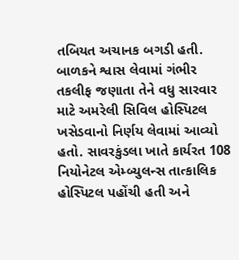તબિયત અચાનક બગડી હતી. બાળકને શ્વાસ લેવામાં ગંભીર તકલીફ જણાતા તેને વધુ સારવાર માટે અમરેલી સિવિલ હોસ્પિટલ ખસેડવાનો નિર્ણય લેવામાં આવ્યો હતો. સાવરકુંડલા ખાતે કાર્યરત 108 નિયોનેટલ એમ્બ્યુલન્સ તાત્કાલિક હોસ્પિટલ પહોંચી હતી અને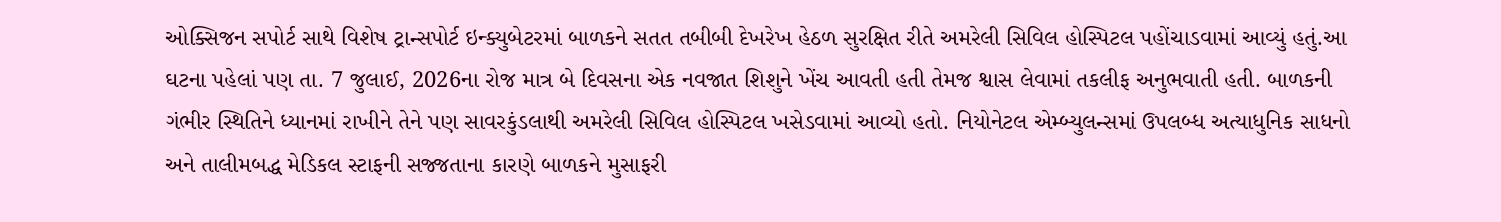ઓક્સિજન સપોર્ટ સાથે વિશેષ ટ્રાન્સપોર્ટ ઇન્ક્યુબેટરમાં બાળકને સતત તબીબી દેખરેખ હેઠળ સુરક્ષિત રીતે અમરેલી સિવિલ હોસ્પિટલ પહોંચાડવામાં આવ્યું હતું.આ ઘટના પહેલાં પણ તા. 7 જુલાઈ, 2026ના રોજ માત્ર બે દિવસના એક નવજાત શિશુને ખેંચ આવતી હતી તેમજ શ્વાસ લેવામાં તકલીફ અનુભવાતી હતી. બાળકની ગંભીર સ્થિતિને ધ્યાનમાં રાખીને તેને પણ સાવરકુંડલાથી અમરેલી સિવિલ હોસ્પિટલ ખસેડવામાં આવ્યો હતો. નિયોનેટલ એમ્બ્યુલન્સમાં ઉપલબ્ધ અત્યાધુનિક સાધનો અને તાલીમબદ્ધ મેડિકલ સ્ટાફની સજ્જતાના કારણે બાળકને મુસાફરી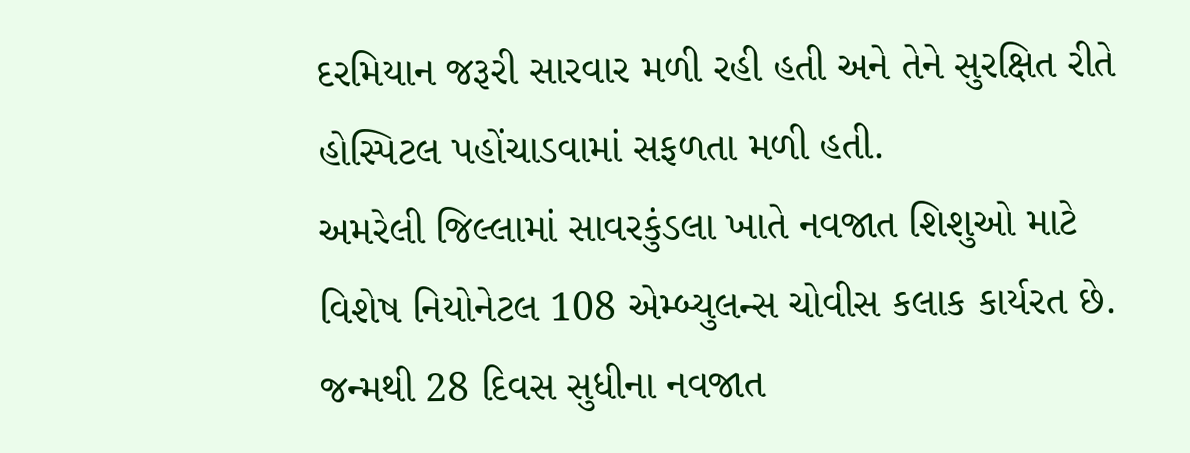દરમિયાન જરૂરી સારવાર મળી રહી હતી અને તેને સુરક્ષિત રીતે હોસ્પિટલ પહોંચાડવામાં સફળતા મળી હતી.
અમરેલી જિલ્લામાં સાવરકુંડલા ખાતે નવજાત શિશુઓ માટે વિશેષ નિયોનેટલ 108 એમ્બ્યુલન્સ ચોવીસ કલાક કાર્યરત છે. જન્મથી 28 દિવસ સુધીના નવજાત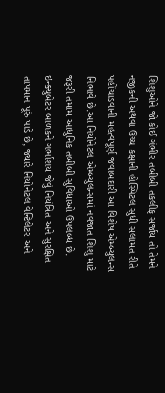શિશુઓને જો કોઈ ગંભીર તબીબી તકલીફ સર્જાય તો તેમને નજીકની અથવા ઉચ્ચ કક્ષાની હોસ્પિટલ સુધી સલામત રીતે પહોંચાડવાની મહત્વપૂર્ણ જવાબદારી આ વિશેષ એમ્બ્યુલન્સ નિભાવે છે.આ નિયોનેટલ એમ્બ્યુલન્સમાં નવજાત શિશુ માટે જરૂરી તમામ આધુનિક તબીબી સુવિધાઓ ઉપલબ્ધ છે. ઇન્ક્યુબેટર બાળકને ગર્ભાશય જેવું નિયંત્રિત અને સુરક્ષિત તાપમાન પૂરું પાડે છે, જ્યારે નિયોનેટલ વેન્ટિલેટર અને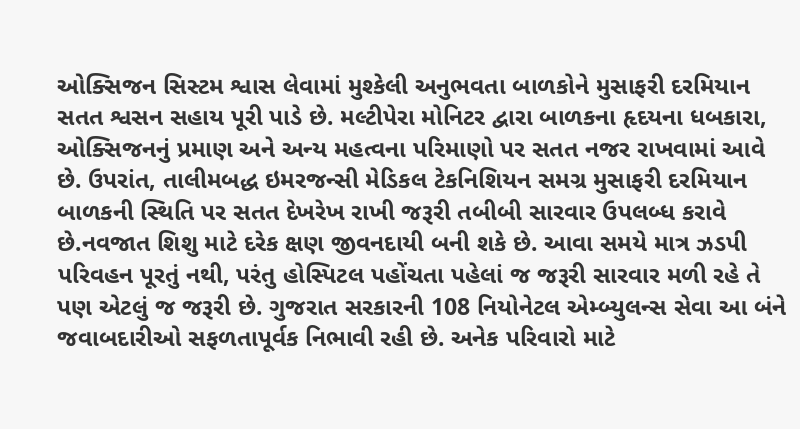ઓક્સિજન સિસ્ટમ શ્વાસ લેવામાં મુશ્કેલી અનુભવતા બાળકોને મુસાફરી દરમિયાન સતત શ્વસન સહાય પૂરી પાડે છે. મલ્ટીપેરા મોનિટર દ્વારા બાળકના હૃદયના ધબકારા, ઓક્સિજનનું પ્રમાણ અને અન્ય મહત્વના પરિમાણો પર સતત નજર રાખવામાં આવે છે. ઉપરાંત, તાલીમબદ્ધ ઇમરજન્સી મેડિકલ ટેકનિશિયન સમગ્ર મુસાફરી દરમિયાન બાળકની સ્થિતિ પર સતત દેખરેખ રાખી જરૂરી તબીબી સારવાર ઉપલબ્ધ કરાવે છે.નવજાત શિશુ માટે દરેક ક્ષણ જીવનદાયી બની શકે છે. આવા સમયે માત્ર ઝડપી પરિવહન પૂરતું નથી, પરંતુ હોસ્પિટલ પહોંચતા પહેલાં જ જરૂરી સારવાર મળી રહે તે પણ એટલું જ જરૂરી છે. ગુજરાત સરકારની 108 નિયોનેટલ એમ્બ્યુલન્સ સેવા આ બંને જવાબદારીઓ સફળતાપૂર્વક નિભાવી રહી છે. અનેક પરિવારો માટે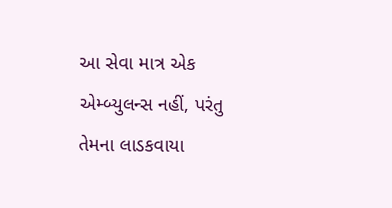આ સેવા માત્ર એક એમ્બ્યુલન્સ નહીં, પરંતુ તેમના લાડકવાયા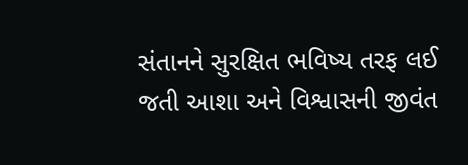સંતાનને સુરક્ષિત ભવિષ્ય તરફ લઈ જતી આશા અને વિશ્વાસની જીવંત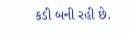કડી બની રહી છે.